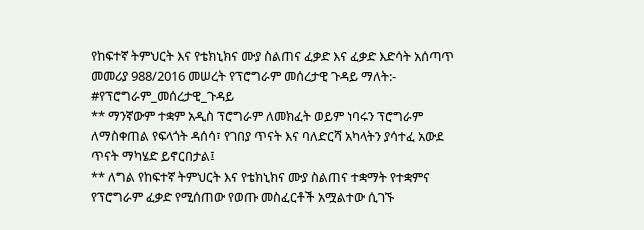የከፍተኛ ትምህርት እና የቴክኒክና ሙያ ስልጠና ፈቃድ እና ፈቃድ እድሳት አሰጣጥ መመሪያ 988/2016 መሠረት የፕሮግራም መሰረታዊ ጉዳይ ማለት:-
#የፕሮግራም_መሰረታዊ_ጉዳይ
** ማንኛውም ተቋም አዲስ ፕሮግራም ለመክፈት ወይም ነባሩን ፕሮግራም ለማስቀጠል የፍላጎት ዳሰሳ፣ የገበያ ጥናት እና ባለድርሻ አካላትን ያሳተፈ አውደ ጥናት ማካሄድ ይኖርበታል፤
** ለግል የከፍተኛ ትምህርት እና የቴክኒክና ሙያ ስልጠና ተቋማት የተቋምና የፕሮግራም ፈቃድ የሚሰጠው የወጡ መስፈርቶች አሟልተው ሲገኙ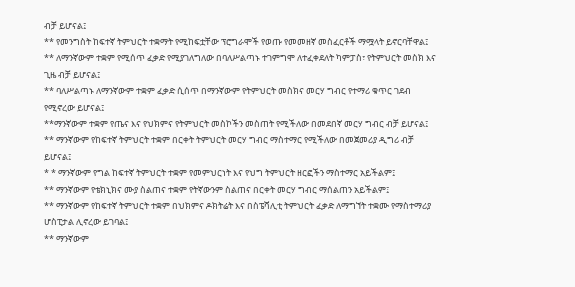ብቻ ይሆናል፤
** የመንግስት ከፍተኛ ትምህርት ተቋማት የሚከፍቷቸው ፕሮግራሞች የወጡ የመመዘኛ መስፈርቶች ማሟላት ይኖርባቸዋል፤
** ለማንኛውም ተቋም የሚሰጥ ፈቃድ የሚያገለግለው በባለሥልጣኑ ተገምግሞ ለተፈቀደለት ካምፓስ፣ የትምህርት መስክ እና ጊዜ ብቻ ይሆናል፤
** ባለሥልጣኑ ለማንኛውም ተቋም ፈቃድ ሲሰጥ በማንኛውም የትምህርት መስክና መርሃ ግብር የተማሪ ቁጥር ገደብ የሚኖረው ይሆናል፤
**ማንኛውም ተቋም የጤና እና የህክምና የትምህርት መስኮችን መስጠት የሚችለው በመደበኛ መርሃ ግብር ብቻ ይሆናል፤
** ማንኛውም የከፍተኛ ትምህርት ተቋም በርቀት ትምህርት መርሃ ግብር ማስተማር የሚችለው በመጀመሪያ ዲግሪ ብቻ ይሆናል፤
* * ማንኛውም የግል ከፍተኛ ትምህርት ተቋም የመምህርነት እና የህግ ትምህርት ዘርፎችን ማስተማር አይችልም፤
** ማንኛውም የቴክኒክና ሙያ ስልጠና ተቋም የትኛውንም ስልጠና በርቀት መርሃ ግብር ማሰልጠን አይችልም፤
** ማንኛውም የከፍተኛ ትምህርት ተቋም በህክምና ዶክትሬት እና በስፔሻሊቲ ትምህርት ፈቃድ ለማግኘት ተቋሙ የማስተማሪያ ሆስፒታል ሊኖረው ይገባል፤
** ማንኛውም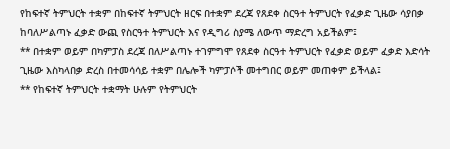የከፍተኛ ትምህርት ተቋም በከፍተኛ ትምህርት ዘርፍ በተቋም ደረጃ የጸደቀ ስርዓተ ትምህርት የፈቃድ ጊዜው ሳያበቃ ከባለሥልጣኑ ፈቃድ ውጪ የስርዓተ ትምህርት እና የዲግሪ ስያሜ ለውጥ ማድረግ አይችልም፤
** በተቋም ወይም በካምፓስ ደረጃ በለሥልጣኑ ተገምግሞ የጸደቀ ስርዓተ ትምህርት የፈቃድ ወይም ፈቃድ እድሳት ጊዜው እስካላበቃ ድረስ በተመሳሳይ ተቋም በሌሎች ካምፓሶች መተግበር ወይም መጠቀም ይችላል፤
** የከፍተኛ ትምህርት ተቋማት ሁሉም የትምህርት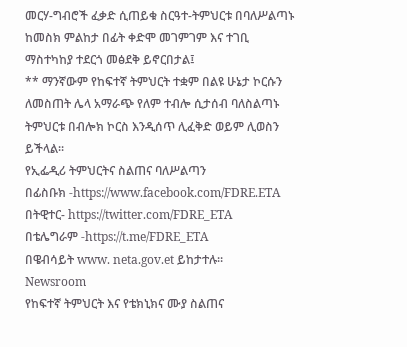መርሃ-ግብሮች ፈቃድ ሲጠይቁ ስርዓተ-ትምህርቱ በባለሥልጣኑ ከመስክ ምልከታ በፊት ቀድሞ መገምገም እና ተገቢ ማስተካከያ ተደርጎ መፅደቅ ይኖርበታል፤
** ማንኛውም የከፍተኛ ትምህርት ተቋም በልዩ ሁኔታ ኮርሱን ለመስጠት ሌላ አማራጭ የለም ተብሎ ሲታሰብ ባለስልጣኑ ትምህርቱ በብሎክ ኮርስ እንዲሰጥ ሊፈቅድ ወይም ሊወስን ይችላል፡፡
የኢፌዲሪ ትምህርትና ስልጠና ባለሥልጣን
በፊስቡክ -https://www.facebook.com/FDRE.ETA
በትዊተር- https://twitter.com/FDRE_ETA
በቴሌግራም -https://t.me/FDRE_ETA
በዌብሳይት www. neta.gov.et ይከታተሉ።
Newsroom
የከፍተኛ ትምህርት እና የቴክኒክና ሙያ ስልጠና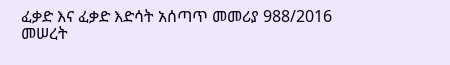ፈቃድ እና ፈቃድ እድሳት አሰጣጥ መመሪያ 988/2016 መሠረት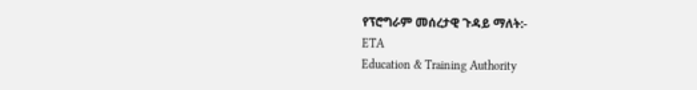የፕሮግራም መሰረታዊ ጉዳይ ማለት:-
ETA
Education & Training Authority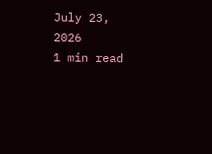July 23, 2026
1 min read